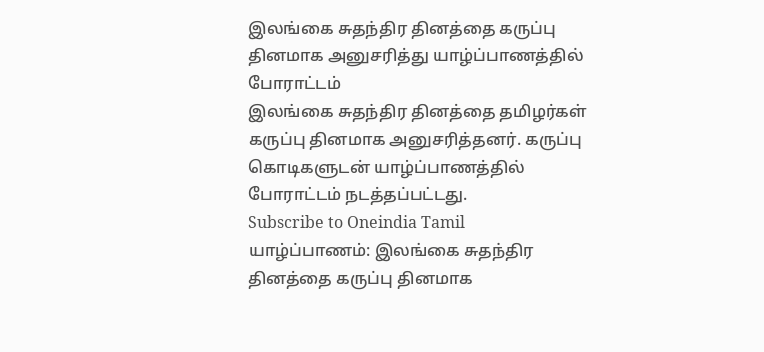இலங்கை சுதந்திர தினத்தை கருப்பு தினமாக அனுசரித்து யாழ்ப்பாணத்தில் போராட்டம்
இலங்கை சுதந்திர தினத்தை தமிழர்கள் கருப்பு தினமாக அனுசரித்தனர். கருப்பு கொடிகளுடன் யாழ்ப்பாணத்தில் போராட்டம் நடத்தப்பட்டது.
Subscribe to Oneindia Tamil
யாழ்ப்பாணம்: இலங்கை சுதந்திர தினத்தை கருப்பு தினமாக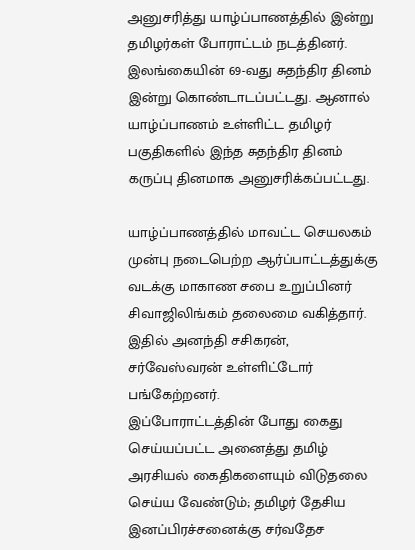அனுசரித்து யாழ்ப்பாணத்தில் இன்று தமிழர்கள் போராட்டம் நடத்தினர்.
இலங்கையின் 69-வது சுதந்திர தினம் இன்று கொண்டாடப்பட்டது. ஆனால் யாழ்ப்பாணம் உள்ளிட்ட தமிழர் பகுதிகளில் இந்த சுதந்திர தினம் கருப்பு தினமாக அனுசரிக்கப்பட்டது.

யாழ்ப்பாணத்தில் மாவட்ட செயலகம் முன்பு நடைபெற்ற ஆர்ப்பாட்டத்துக்கு வடக்கு மாகாண சபை உறுப்பினர் சிவாஜிலிங்கம் தலைமை வகித்தார். இதில் அனந்தி சசிகரன், சர்வேஸ்வரன் உள்ளிட்டோர் பங்கேற்றனர்.
இப்போராட்டத்தின் போது கைது செய்யப்பட்ட அனைத்து தமிழ் அரசியல் கைதிகளையும் விடுதலை செய்ய வேண்டும்; தமிழர் தேசிய இனப்பிரச்சனைக்கு சர்வதேச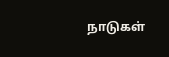நாடுகள்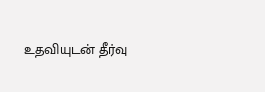உதவியுடன் தீர்வு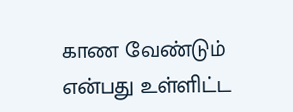காண வேண்டும் என்பது உள்ளிட்ட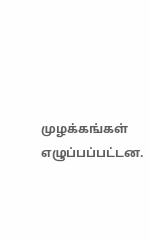முழக்கங்கள் எழுப்பப்பட்டன.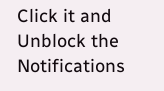Click it and Unblock the Notifications